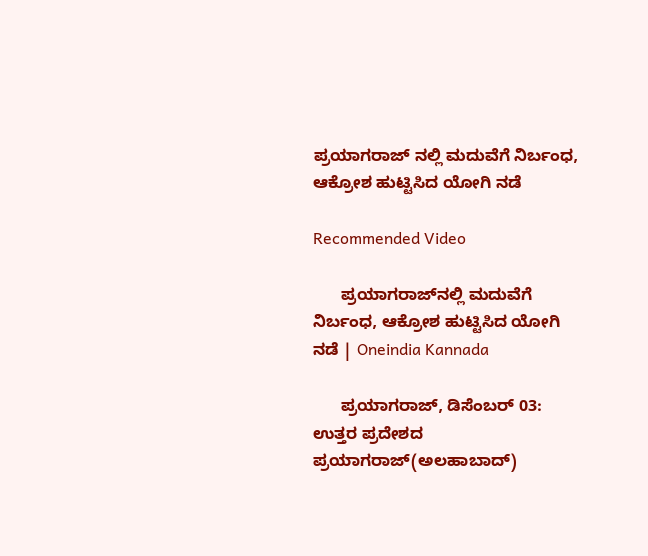ಪ್ರಯಾಗರಾಜ್ ನಲ್ಲಿ ಮದುವೆಗೆ ನಿರ್ಬಂಧ, ಆಕ್ರೋಶ ಹುಟ್ಟಿಸಿದ ಯೋಗಿ ನಡೆ

Recommended Video

      ಪ್ರಯಾಗರಾಜ್‍ನಲ್ಲಿ ಮದುವೆಗೆ ನಿರ್ಬಂಧ, ಆಕ್ರೋಶ ಹುಟ್ಟಿಸಿದ ಯೋಗಿ ನಡೆ | Oneindia Kannada

      ಪ್ರಯಾಗರಾಜ್, ಡಿಸೆಂಬರ್ 03: ಉತ್ತರ ಪ್ರದೇಶದ ಪ್ರಯಾಗರಾಜ್(ಅಲಹಾಬಾದ್)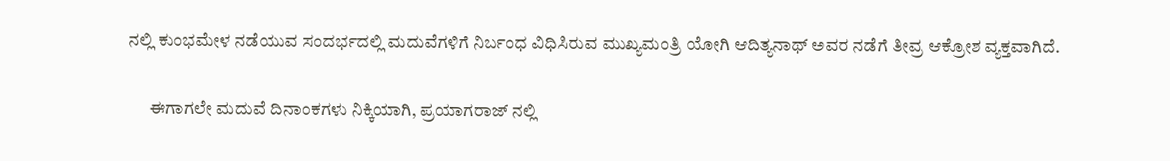ನಲ್ಲಿ ಕುಂಭಮೇಳ ನಡೆಯುವ ಸಂದರ್ಭದಲ್ಲಿ ಮದುವೆಗಳಿಗೆ ನಿರ್ಬಂಧ ವಿಧಿಸಿರುವ ಮುಖ್ಯಮಂತ್ರಿ ಯೋಗಿ ಆದಿತ್ಯನಾಥ್ ಅವರ ನಡೆಗೆ ತೀವ್ರ ಆಕ್ರೋಶ ವ್ಯಕ್ತವಾಗಿದೆ.

      ಈಗಾಗಲೇ ಮದುವೆ ದಿನಾಂಕಗಳು ನಿಕ್ಕಿಯಾಗಿ, ಪ್ರಯಾಗರಾಜ್ ನಲ್ಲಿ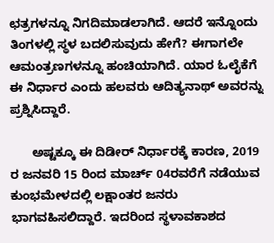ಛತ್ರಗಳನ್ನೂ ನಿಗದಿಮಾಡಲಾಗಿದೆ. ಆದರೆ ಇನ್ನೊಂದು ತಿಂಗಳಲ್ಲಿ ಸ್ಥಳ ಬದಲಿಸುವುದು ಹೇಗೆ? ಈಗಾಗಲೇ ಆಮಂತ್ರಣಗಳನ್ನೂ ಹಂಚಿಯಾಗಿದೆ. ಯಾರ ಓಲೈಕೆಗೆ ಈ ನಿರ್ಧಾರ ಎಂದು ಹಲವರು ಆದಿತ್ಯನಾಥ್ ಅವರನ್ನು ಪ್ರಶ್ನಿಸಿದ್ದಾರೆ.

      ಅಷ್ಟಕ್ಕೂ ಈ ದಿಡೀರ್ ನಿರ್ಧಾರಕ್ಕೆ ಕಾರಣ, 2019 ರ ಜನವರಿ 15 ರಿಂದ ಮಾರ್ಚ್ 04ರವರೆಗೆ ನಡೆಯುವ ಕುಂಭಮೇಳದಲ್ಲಿ ಲಕ್ಷಾಂತರ ಜನರು ಭಾಗವಹಿಸಲಿದ್ದಾರೆ. ಇದರಿಂದ ಸ್ಥಳಾವಕಾಶದ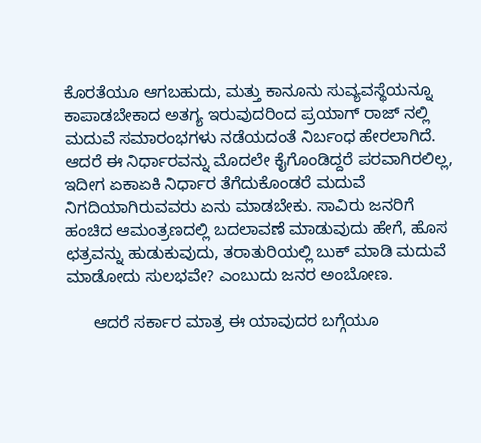ಕೊರತೆಯೂ ಆಗಬಹುದು, ಮತ್ತು ಕಾನೂನು ಸುವ್ಯವಸ್ಥೆಯನ್ನೂ ಕಾಪಾಡಬೇಕಾದ ಅತಗ್ಯ ಇರುವುದರಿಂದ ಪ್ರಯಾಗ್ ರಾಜ್ ನಲ್ಲಿ ಮದುವೆ ಸಮಾರಂಭಗಳು ನಡೆಯದಂತೆ ನಿರ್ಬಂಧ ಹೇರಲಾಗಿದೆ. ಆದರೆ ಈ ನಿರ್ಧಾರವನ್ನು ಮೊದಲೇ ಕೈಗೊಂಡಿದ್ದರೆ ಪರವಾಗಿರಲಿಲ್ಲ, ಇದೀಗ ಏಕಾಏಕಿ ನಿರ್ಧಾರ ತೆಗೆದುಕೊಂಡರೆ ಮದುವೆ ನಿಗದಿಯಾಗಿರುವವರು ಏನು ಮಾಡಬೇಕು. ಸಾವಿರು ಜನರಿಗೆ ಹಂಚಿದ ಆಮಂತ್ರಣದಲ್ಲಿ ಬದಲಾವಣೆ ಮಾಡುವುದು ಹೇಗೆ, ಹೊಸ ಛತ್ರವನ್ನು ಹುಡುಕುವುದು, ತರಾತುರಿಯಲ್ಲಿ ಬುಕ್ ಮಾಡಿ ಮದುವೆ ಮಾಡೋದು ಸುಲಭವೇ? ಎಂಬುದು ಜನರ ಅಂಬೋಣ.

      ಆದರೆ ಸರ್ಕಾರ ಮಾತ್ರ ಈ ಯಾವುದರ ಬಗ್ಗೆಯೂ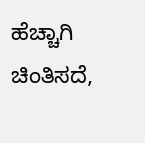ಹೆಚ್ಚಾಗಿ ಚಿಂತಿಸದೆ,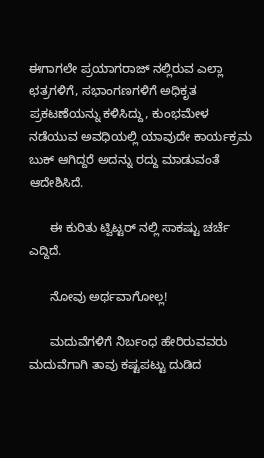ಈಗಾಗಲೇ ಪ್ರಯಾಗರಾಜ್ ನಲ್ಲಿರುವ ಎಲ್ಲಾ ಛತ್ರಗಳಿಗೆ, ಸಭಾಂಗಣಗಳಿಗೆ ಅಧಿಕೃತ ಪ್ರಕಟಣೆಯನ್ನು ಕಳಿಸಿದ್ದು, ಕುಂಭಮೇಳ ನಡೆಯುವ ಅವಧಿಯಲ್ಲಿ ಯಾವುದೇ ಕಾರ್ಯಕ್ರಮ ಬುಕ್ ಆಗಿದ್ದರೆ ಅದನ್ನು ರದ್ದು ಮಾಡುವಂತೆ ಆದೇಶಿಸಿದೆ.

      ಈ ಕುರಿತು ಟ್ವಿಟ್ಟರ್ ನಲ್ಲಿ ಸಾಕಷ್ಟು ಚರ್ಚೆ ಎದ್ದಿದೆ.

      ನೋವು ಅರ್ಥವಾಗೋಲ್ಲ!

      ಮದುವೆಗಳಿಗೆ ನಿರ್ಬಂಧ ಹೇರಿರುವವರು ಮದುವೆಗಾಗಿ ತಾವು ಕಷ್ಟಪಟ್ಟು ದುಡಿದ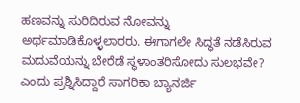ಹಣವನ್ನು ಸುರಿದಿರುವ ನೋವನ್ನು ಅರ್ಥಮಾಡಿಕೊಳ್ಳಲಾರರು. ಈಗಾಗಲೇ ಸಿದ್ಧತೆ ನಡೆಸಿರುವ ಮದುವೆಯನ್ನು ಬೇರೆಡೆ ಸ್ಥಳಾಂತರಿಸೋದು ಸುಲಭವೇ? ಎಂದು ಪ್ರಶ್ನಿಸಿದ್ದಾರೆ ಸಾಗರಿಕಾ ಬ್ಯಾನರ್ಜಿ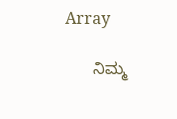Array

      ನಿಮ್ಮ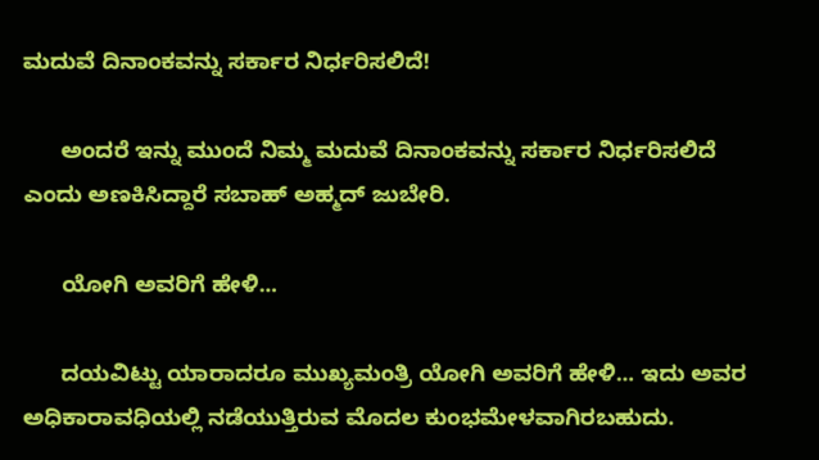ಮದುವೆ ದಿನಾಂಕವನ್ನು ಸರ್ಕಾರ ನಿರ್ಧರಿಸಲಿದೆ!

      ಅಂದರೆ ಇನ್ನು ಮುಂದೆ ನಿಮ್ಮ ಮದುವೆ ದಿನಾಂಕವನ್ನು ಸರ್ಕಾರ ನಿರ್ಧರಿಸಲಿದೆ ಎಂದು ಅಣಕಿಸಿದ್ದಾರೆ ಸಬಾಹ್ ಅಹ್ಮದ್ ಜುಬೇರಿ.

      ಯೋಗಿ ಅವರಿಗೆ ಹೇಳಿ...

      ದಯವಿಟ್ಟು ಯಾರಾದರೂ ಮುಖ್ಯಮಂತ್ರಿ ಯೋಗಿ ಅವರಿಗೆ ಹೇಳಿ... ಇದು ಅವರ ಅಧಿಕಾರಾವಧಿಯಲ್ಲಿ ನಡೆಯುತ್ತಿರುವ ಮೊದಲ ಕುಂಭಮೇಳವಾಗಿರಬಹುದು.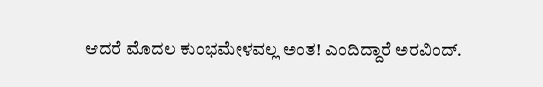ಆದರೆ ಮೊದಲ ಕುಂಭಮೇಳವಲ್ಲ ಅಂತ! ಎಂದಿದ್ದಾರೆ ಅರವಿಂದ್.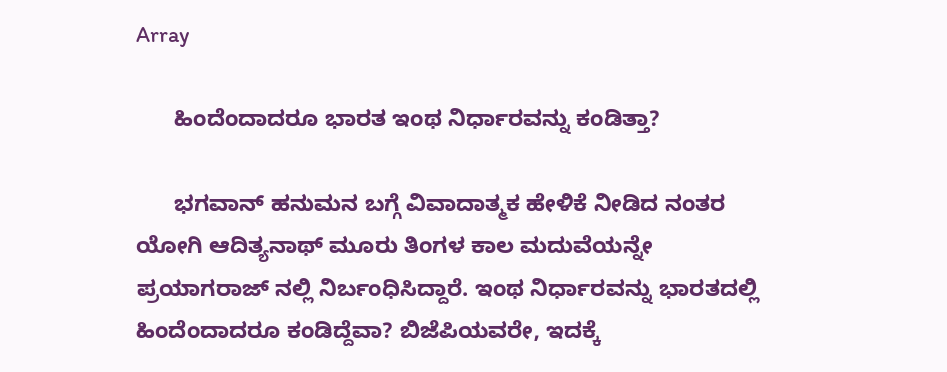Array

      ಹಿಂದೆಂದಾದರೂ ಭಾರತ ಇಂಥ ನಿರ್ಧಾರವನ್ನು ಕಂಡಿತ್ತಾ?

      ಭಗವಾನ್ ಹನುಮನ ಬಗ್ಗೆ ವಿವಾದಾತ್ಮಕ ಹೇಳಿಕೆ ನೀಡಿದ ನಂತರ ಯೋಗಿ ಆದಿತ್ಯನಾಥ್ ಮೂರು ತಿಂಗಳ ಕಾಲ ಮದುವೆಯನ್ನೇ ಪ್ರಯಾಗರಾಜ್ ನಲ್ಲಿ ನಿರ್ಬಂಧಿಸಿದ್ದಾರೆ. ಇಂಥ ನಿರ್ಧಾರವನ್ನು ಭಾರತದಲ್ಲಿ ಹಿಂದೆಂದಾದರೂ ಕಂಡಿದ್ದೆವಾ? ಬಿಜೆಪಿಯವರೇ, ಇದಕ್ಕೆ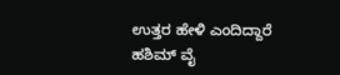ಉತ್ತರ ಹೇಳಿ ಎಂದಿದ್ದಾರೆ ಹಶಿಮ್ ವೈ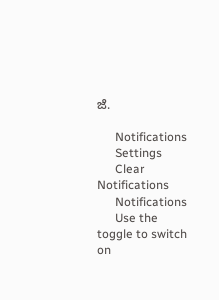ಜೆ.

      Notifications
      Settings
      Clear Notifications
      Notifications
      Use the toggle to switch on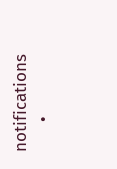notifications
      •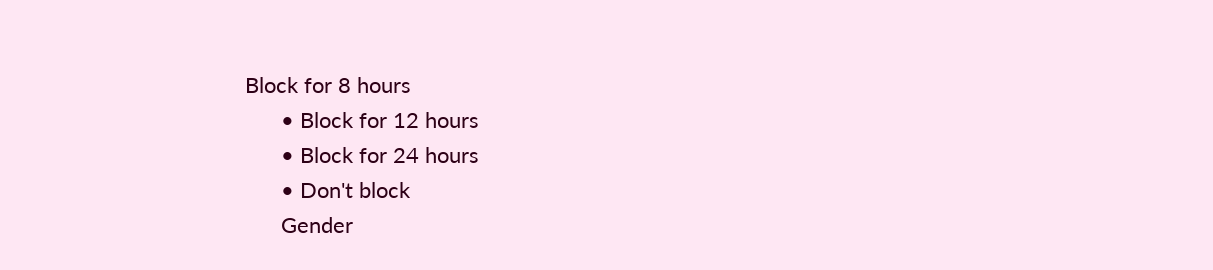Block for 8 hours
      • Block for 12 hours
      • Block for 24 hours
      • Don't block
      Gender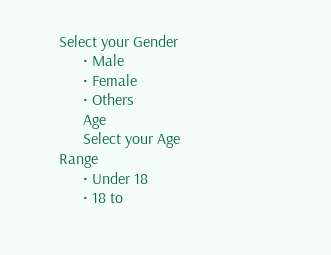Select your Gender
      • Male
      • Female
      • Others
      Age
      Select your Age Range
      • Under 18
      • 18 to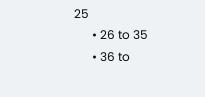25
      • 26 to 35
      • 36 to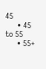45
      • 45 to 55
      • 55+